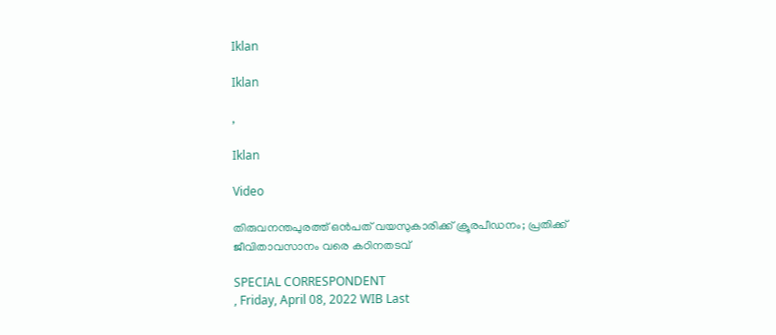Iklan

Iklan

,

Iklan

Video

തിരുവനന്തപുരത്ത് ഒൻപത് വയസുകാരിക്ക് ക്രൂരപീഡനം; പ്രതിക്ക് ജീവിതാവസാനം വരെ കഠിനതടവ്

SPECIAL CORRESPONDENT
, Friday, April 08, 2022 WIB Last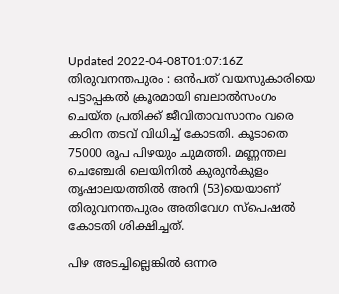Updated 2022-04-08T01:07:16Z
തിരുവനന്തപുരം : ഒൻപത് വയസുകാരിയെ പട്ടാപ്പകൽ ക്രൂരമായി ബലാൽസംഗം ചെയ്‌ത പ്രതിക്ക് ജീവിതാവസാനം വരെ കഠിന തടവ് വിധിച്ച് കോടതി. കൂടാതെ 75000 രൂപ പിഴയും ചുമത്തി. മണ്ണന്തല ചെഞ്ചേരി ലെയിനിൽ കുരുൻകുളം തൃഷാലയത്തിൽ അനി (53)യെയാണ് തിരുവനന്തപുരം അതിവേഗ സ്‌പെഷൽ കോടതി ശിക്ഷിച്ചത്.

പിഴ അടച്ചില്ലെങ്കിൽ ഒന്നര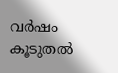വർഷം കൂടുതൽ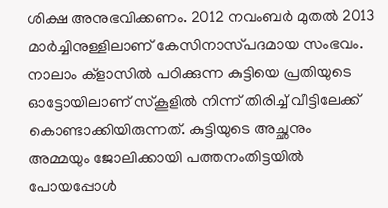ശിക്ഷ അനുഭവിക്കണം. 2012 നവംബർ മുതൽ 2013 മാർച്ചിനുള്ളിലാണ് കേസിനാസ്‌പദമായ സംഭവം. നാലാം ക്‌ളാസിൽ പഠിക്കുന്ന കുട്ടിയെ പ്രതിയുടെ ഓട്ടോയിലാണ് സ്‌കൂളിൽ നിന്ന് തിരിച്ച് വീട്ടിലേക്ക് കൊണ്ടാക്കിയിരുന്നത്. കുട്ടിയുടെ അച്ഛനും അമ്മയും ജോലിക്കായി പത്തനംതിട്ടയിൽ പോയപ്പോൾ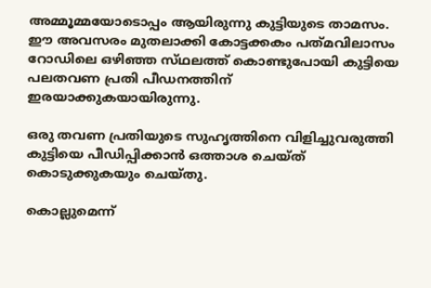അമ്മൂമ്മയോടൊപ്പം ആയിരുന്നു കുട്ടിയുടെ താമസം. ഈ അവസരം മുതലാക്കി കോട്ടക്കകം പത്‌മവിലാസം റോഡിലെ ഒഴിഞ്ഞ സ്‌ഥലത്ത് കൊണ്ടുപോയി കുട്ടിയെ പലതവണ പ്രതി പീഡനത്തിന് ഇരയാക്കുകയായിരുന്നു.

ഒരു തവണ പ്രതിയുടെ സുഹൃത്തിനെ വിളിച്ചുവരുത്തി കുട്ടിയെ പീഡിപ്പിക്കാൻ ഒത്താശ ചെയ്‌ത് കൊടുക്കുകയും ചെയ്‌തു.

കൊല്ലുമെന്ന്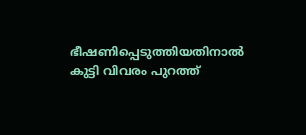ഭീഷണിപ്പെടുത്തിയതിനാൽ കുട്ടി വിവരം പുറത്ത്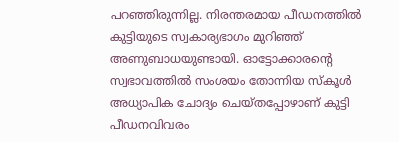പറഞ്ഞിരുന്നില്ല. നിരന്തരമായ പീഡനത്തിൽ കുട്ടിയുടെ സ്വകാര്യഭാഗം മുറിഞ്ഞ് അണുബാധയുണ്ടായി. ഓട്ടോക്കാരന്റെ സ്വഭാവത്തിൽ സംശയം തോന്നിയ സ്‌കൂൾ അധ്യാപിക ചോദ്യം ചെയ്‌തപ്പോഴാണ് കുട്ടി പീഡനവിവരം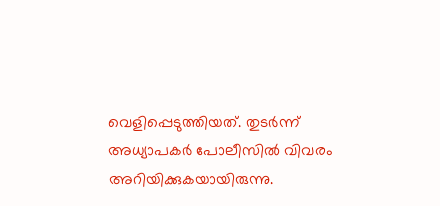വെളിപ്പെടുത്തിയത്. തുടർന്ന് അധ്യാപകർ പോലീസിൽ വിവരം അറിയിക്കുകയായിരുന്നു.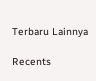Terbaru Lainnya

Recents